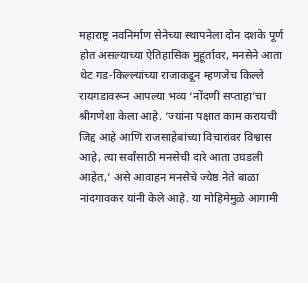महाराष्ट्र नवनिर्माण सेनेच्या स्थापनेला दोन दशके पूर्ण होत असल्याच्या ऐतिहासिक मुहूर्तावर, मनसेने आता थेट गड-किल्ल्यांच्या राजाकडून म्हणजेच किल्ले रायगडावरून आपल्या भव्य ‘नोंदणी सप्ताहा’चा श्रीगणेशा केला आहे. ‘ज्यांना पक्षात काम करायची जिद्द आहे आणि राजसाहेबांच्या विचारांवर विश्वास आहे, त्या सर्वांसाठी मनसेची दारे आता उघडली आहेत,’ असे आवाहन मनसेचे ज्येष्ठ नेते बाळा नांदगावकर यांनी केले आहे. या मोहिमेमुळे आगामी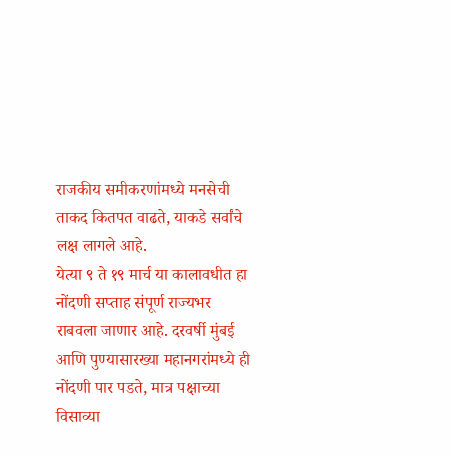राजकीय समीकरणांमध्ये मनसेची ताकद कितपत वाढते, याकडे सर्वांचे लक्ष लागले आहे.
येत्या ९ ते १९ मार्च या कालावधीत हा नोंदणी सप्ताह संपूर्ण राज्यभर राबवला जाणार आहे. दरवर्षी मुंबई आणि पुण्यासारख्या महानगरांमध्ये ही नोंदणी पार पडते, मात्र पक्षाच्या विसाव्या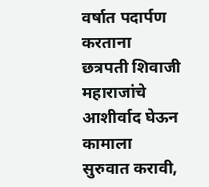वर्षात पदार्पण करताना छत्रपती शिवाजी महाराजांचे आशीर्वाद घेऊन कामाला सुरुवात करावी,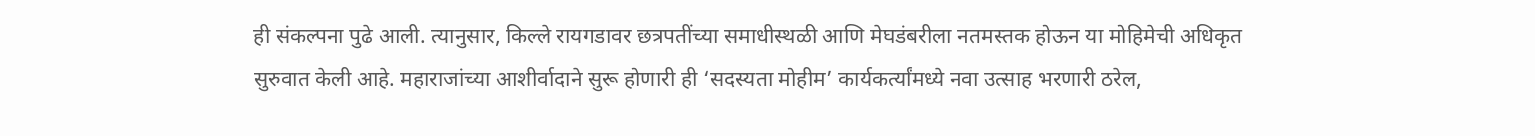ही संकल्पना पुढे आली. त्यानुसार, किल्ले रायगडावर छत्रपतींच्या समाधीस्थळी आणि मेघडंबरीला नतमस्तक होऊन या मोहिमेची अधिकृत सुरुवात केली आहे. महाराजांच्या आशीर्वादाने सुरू होणारी ही ‘सदस्यता मोहीम’ कार्यकर्त्यांमध्ये नवा उत्साह भरणारी ठरेल,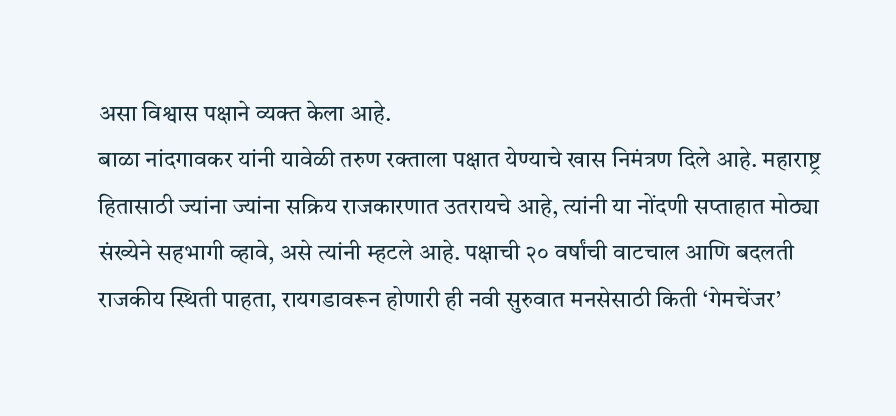असा विश्वास पक्षाने व्यक्त केला आहे.
बाळा नांदगावकर यांनी यावेळी तरुण रक्ताला पक्षात येण्याचे खास निमंत्रण दिले आहे. महाराष्ट्र हितासाठी ज्यांना ज्यांना सक्रिय राजकारणात उतरायचे आहे, त्यांनी या नोंदणी सप्ताहात मोठ्या संख्येने सहभागी व्हावे, असे त्यांनी म्हटले आहे. पक्षाची २० वर्षांची वाटचाल आणि बदलती राजकीय स्थिती पाहता, रायगडावरून होणारी ही नवी सुरुवात मनसेसाठी किती ‘गेमचेंजर’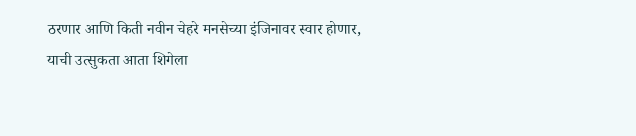ठरणार आणि किती नवीन चेहरे मनसेच्या इंजिनावर स्वार होणार, याची उत्सुकता आता शिगेला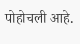पोहोचली आहे.